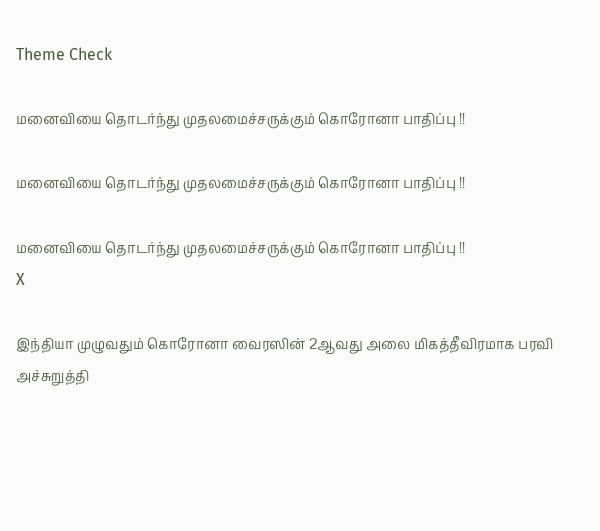Theme Check

மனைவியை தொடர்ந்து முதலமைச்சருக்கும் கொரோனா பாதிப்பு !!

மனைவியை தொடர்ந்து முதலமைச்சருக்கும் கொரோனா பாதிப்பு !!

மனைவியை தொடர்ந்து முதலமைச்சருக்கும் கொரோனா பாதிப்பு !!
X

இந்தியா முழுவதும் கொரோனா வைரஸின் 2ஆவது அலை மிகத்தீவிரமாக பரவி அச்சுறுத்தி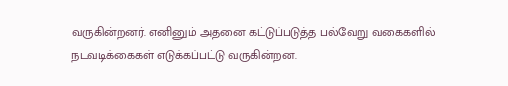வருகின்றனர். எனினும் அதனை கட்டுப்படுத்த பல்வேறு வகைகளில் நடவடிக்கைகள் எடுக்கப்பட்டு வருகின்றன.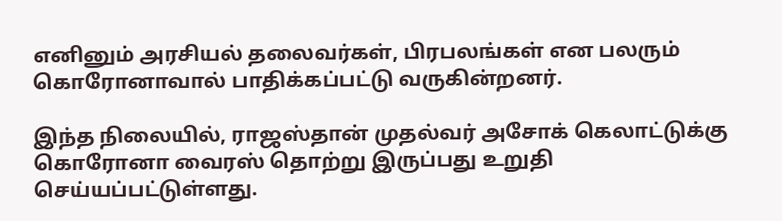எனினும் அரசியல் தலைவர்கள், பிரபலங்கள் என பலரும் கொரோனாவால் பாதிக்கப்பட்டு வருகின்றனர்.

இந்த நிலையில், ராஜஸ்தான் முதல்வர் அசோக் கெலாட்டுக்கு கொரோனா வைரஸ் தொற்று இருப்பது உறுதி செய்யப்பட்டுள்ளது.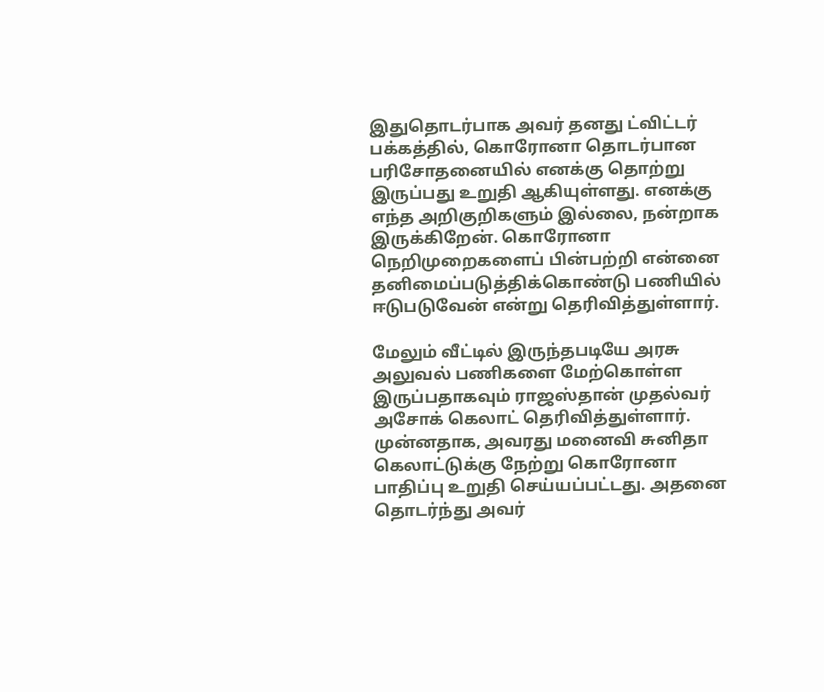இதுதொடர்பாக அவர் தனது ட்விட்டர் பக்கத்தில், கொரோனா தொடர்பான பரிசோதனையில் எனக்கு தொற்று இருப்பது உறுதி ஆகியுள்ளது. எனக்கு எந்த அறிகுறிகளும் இல்லை, நன்றாக இருக்கிறேன். கொரோனா நெறிமுறைகளைப் பின்பற்றி என்னை தனிமைப்படுத்திக்கொண்டு பணியில் ஈடுபடுவேன் என்று தெரிவித்துள்ளார்.

மேலும் வீட்டில் இருந்தபடியே அரசு அலுவல் பணிகளை மேற்கொள்ள இருப்பதாகவும் ராஜஸ்தான் முதல்வர் அசோக் கெலாட் தெரிவித்துள்ளார்.
முன்னதாக, அவரது மனைவி சுனிதா கெலாட்டுக்கு நேற்று கொரோனா பாதிப்பு உறுதி செய்யப்பட்டது. அதனை தொடர்ந்து அவர்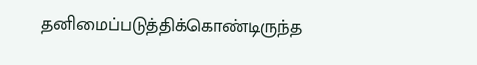தனிமைப்படுத்திக்கொண்டிருந்த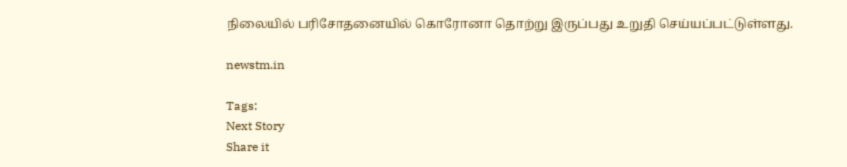நிலையில் பரிசோதனையில் கொரோனா தொற்று இருப்பது உறுதி செய்யப்பட்டுள்ளது.

newstm.in

Tags:
Next Story
Share it